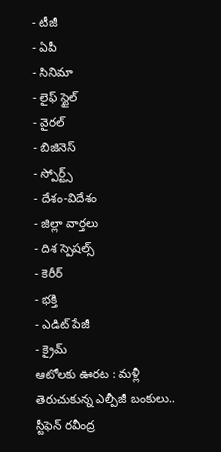- టీజీ
- ఏపీ
- సినిమా
- లైఫ్ స్టైల్
- వైరల్
- బిజినెస్
- స్పోర్ట్స్
- దేశం-విదేశం
- జిల్లా వార్తలు
- దిశ స్పెషల్స్
- కెరీర్
- భక్తి
- ఎడిట్ పేజీ
- క్రైమ్
ఆటోలకు ఊరట : మళ్లీ తెరుచుకున్న ఎల్పీజీ బంకులు.. స్టీఫెన్ రవీంద్ర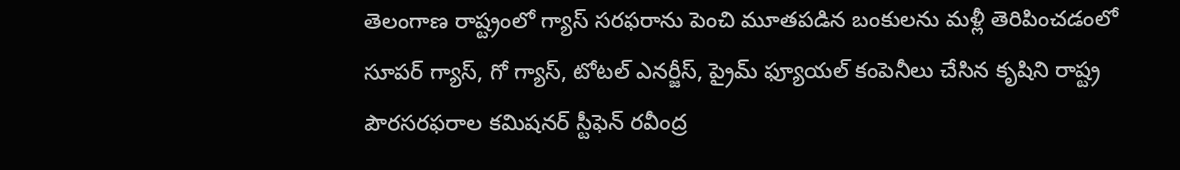తెలంగాణ రాష్ట్రంలో గ్యాస్ సరఫరాను పెంచి మూతపడిన బంకులను మళ్లీ తెరిపించడంలో సూపర్ గ్యాస్, గో గ్యాస్, టోటల్ ఎనర్జీస్, ప్రైమ్ ఫ్యూయల్ కంపెనీలు చేసిన కృషిని రాష్ట్ర పౌరసరఫరాల కమిషనర్ స్టీఫెన్ రవీంద్ర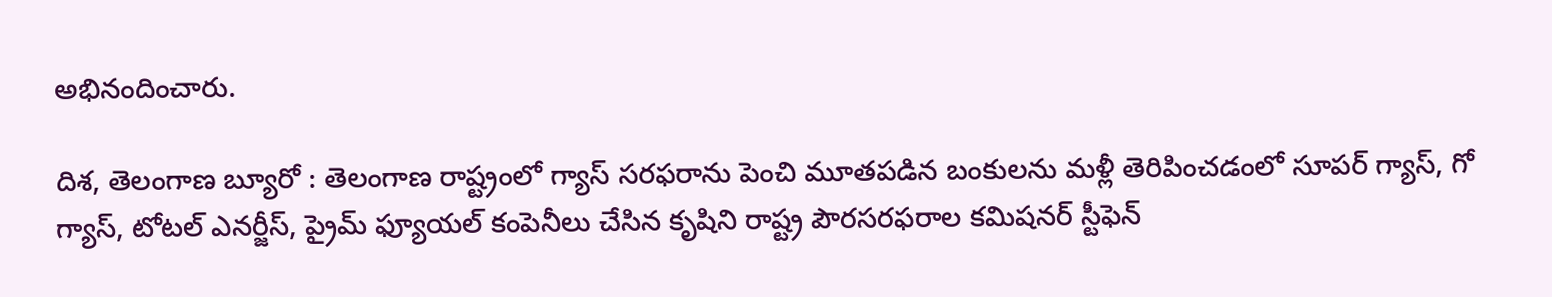అభినందించారు.

దిశ, తెలంగాణ బ్యూరో : తెలంగాణ రాష్ట్రంలో గ్యాస్ సరఫరాను పెంచి మూతపడిన బంకులను మళ్లీ తెరిపించడంలో సూపర్ గ్యాస్, గో గ్యాస్, టోటల్ ఎనర్జీస్, ప్రైమ్ ఫ్యూయల్ కంపెనీలు చేసిన కృషిని రాష్ట్ర పౌరసరఫరాల కమిషనర్ స్టీఫెన్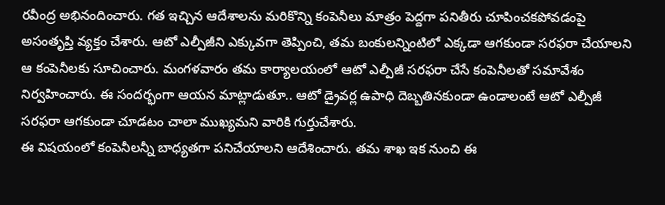రవీంద్ర అభినందించారు. గత ఇచ్చిన ఆదేశాలను మరికొన్ని కంపెనీలు మాత్రం పెద్దగా పనితీరు చూపించకపోవడంపై అసంతృప్తి వ్యక్తం చేశారు. ఆటో ఎల్పీజీని ఎక్కువగా తెప్పించి, తమ బంకులన్నింటిలో ఎక్కడా ఆగకుండా సరఫరా చేయాలని ఆ కంపెనీలకు సూచించారు. మంగళవారం తమ కార్యాలయంలో ఆటో ఎల్పీజీ సరఫరా చేసే కంపెనీలతో సమావేశం నిర్వహించారు. ఈ సందర్భంగా ఆయన మాట్లాడుతూ.. ఆటో డ్రైవర్ల ఉపాధి దెబ్బతినకుండా ఉండాలంటే ఆటో ఎల్పీజీ సరఫరా ఆగకుండా చూడటం చాలా ముఖ్యమని వారికి గుర్తుచేశారు.
ఈ విషయంలో కంపెనీలన్నీ బాధ్యతగా పనిచేయాలని ఆదేశించారు. తమ శాఖ ఇక నుంచి ఈ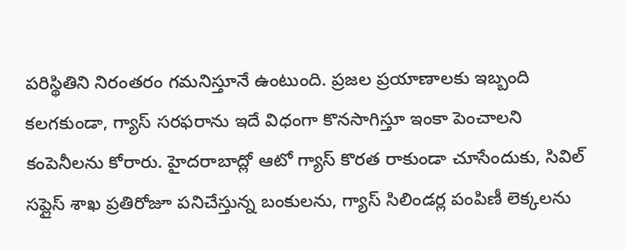పరిస్థితిని నిరంతరం గమనిస్తూనే ఉంటుంది. ప్రజల ప్రయాణాలకు ఇబ్బంది కలగకుండా, గ్యాస్ సరఫరాను ఇదే విధంగా కొనసాగిస్తూ ఇంకా పెంచాలని కంపెనీలను కోరారు. హైదరాబాద్లో ఆటో గ్యాస్ కొరత రాకుండా చూసేందుకు, సివిల్ సప్లైస్ శాఖ ప్రతిరోజూ పనిచేస్తున్న బంకులను, గ్యాస్ సిలిండర్ల పంపిణీ లెక్కలను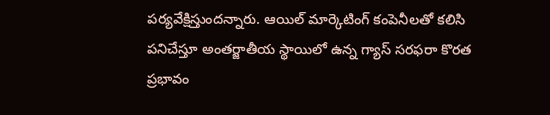పర్యవేక్షిస్తుందన్నారు. ఆయిల్ మార్కెటింగ్ కంపెనీలతో కలిసి పనిచేస్తూ అంతర్జాతీయ స్థాయిలో ఉన్న గ్యాస్ సరఫరా కొరత ప్రభావం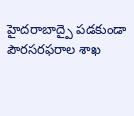హైదరాబాద్పై పడకుండా పౌరసరఫరాల శాఖ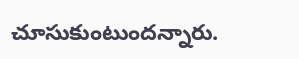చూసుకుంటుందన్నారు.